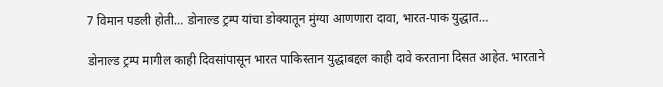7 विमान पडली होती… डोनाल्ड ट्रम्प यांचा डोक्यातून मुंग्या आणणारा दावा, भारत-पाक युद्धात…

डोनाल्ड ट्रम्प मागील काही दिवसांपासून भारत पाकिस्तान युद्धाबद्दल काही दावे करताना दिसत आहेत. भारताने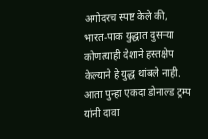अगोदरच स्पष्ट केले की, भारत-पाक युद्धात दुसऱ्या कोणत्याही देशाने हस्तक्षेप केल्याने हे युद्ध थांबले नाही. आता पुन्हा एकदा डोनाल्ड ट्रम्प यांनी दावा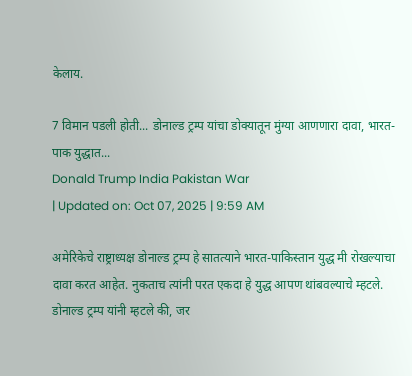केलाय.

7 विमान पडली होती... डोनाल्ड ट्रम्प यांचा डोक्यातून मुंग्या आणणारा दावा, भारत-पाक युद्धात...
Donald Trump India Pakistan War
| Updated on: Oct 07, 2025 | 9:59 AM

अमेरिकेचे राष्ट्राध्यक्ष डोनाल्ड ट्रम्प हे सातत्याने भारत-पाकिस्तान युद्ध मी रोखल्याचा दावा करत आहेत. नुकताच त्यांनी परत एकदा हे युद्ध आपण थांबवल्याचे म्हटले. डोनाल्ड ट्रम्प यांनी म्हटले की, जर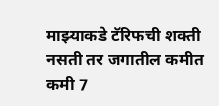माझ्याकडे टॅरिफची शक्ती नसती तर जगातील कमीत कमी 7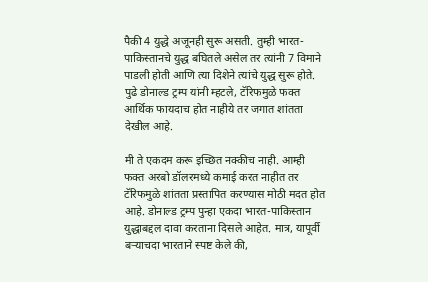पैकी 4 युद्धे अजूनही सुरू असती. तुम्ही भारत-पाकिस्तानचे युद्ध बघितले असेल तर त्यांनी 7 विमाने पाडली होती आणि त्या दिशेने त्यांचे युद्ध सुरू होते. पुढे डोनाल्ड ट्रम्प यांनी म्हटले, टॅरिफमुळे फक्त आर्थिक फायदाच होत नाहीये तर जगात शांतता देखील आहे.

मी ते एकदम करू इच्छित नक्कीच नाही. आम्ही फक्त अरबो डॉलरमध्ये कमाई करत नाहीत तर टॅरिफमुळे शांतता प्रस्तापित करण्यास मोठी मदत होत आहे. डोनाल्ड ट्रम्प पुन्हा एकदा भारत-पाकिस्तान युद्धाबद्दल दावा करताना दिसले आहेत. मात्र, यापूर्वी बऱ्याचदा भारताने स्पष्ट केले की,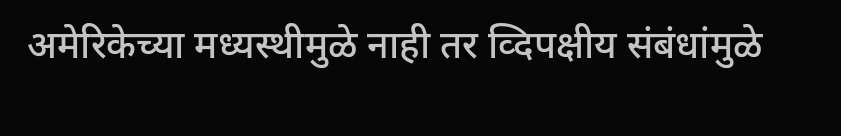अमेरिकेच्या मध्यस्थीमुळे नाही तर व्दिपक्षीय संबंधांमुळे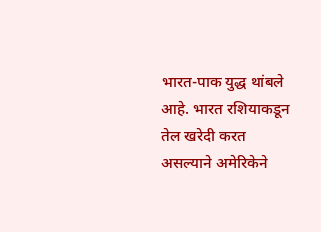भारत-पाक युद्ध थांबले आहे. भारत रशियाकडून तेल खरेदी करत असल्याने अमेरिकेने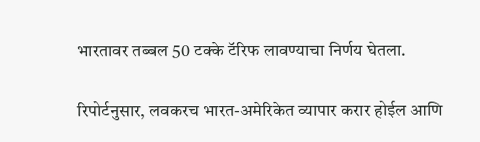भारतावर तब्बल 50 टक्के टॅरिफ लावण्याचा निर्णय घेतला.

रिपोर्टनुसार, लवकरच भारत-अमेरिकेत व्यापार करार होईल आणि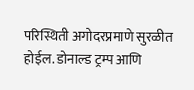परिस्थिती अगोदरप्रमाणे सुरळीत होईल. डोनाल्ड ट्रम्प आणि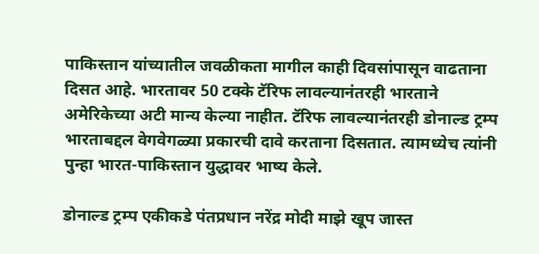पाकिस्तान यांच्यातील जवळीकता मागील काही दिवसांपासून वाढताना दिसत आहे. भारतावर 50 टक्के टॅरिफ लावल्यानंतरही भारताने अमेरिकेच्या अटी मान्य केल्या नाहीत. टॅरिफ लावल्यानंतरही डोनाल्ड ट्रम्प भारताबद्दल वेगवेगळ्या प्रकारची दावे करताना दिसतात. त्यामध्येच त्यांनी पुन्हा भारत-पाकिस्तान युद्धावर भाष्य केले.

डोनाल्ड ट्रम्प एकीकडे पंतप्रधान नरेंद्र मोदी माझे खूप जास्त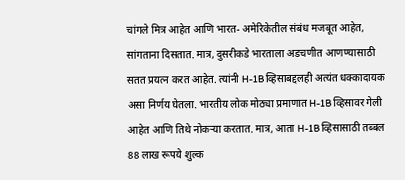चांगले मित्र आहेत आणि भारत- अमेरिकेतील संबंध मजबूत आहेत, सांगताना दिसतात. मात्र, दुसरीकडे भारताला अडचणीत आणण्यासाठी सतत प्रयत्न करत आहेत. त्यांनी H-1B व्हिसाबद्दलही अत्यंत धक्कादायक असा निर्णय घेतला. भारतीय लोक मोठ्या प्रमाणात H-1B व्हिसावर गेली आहेत आणि तिथे नोकऱ्या करतात. मात्र, आता H-1B व्हिसासाठी तब्बल 88 लाख रूपये शुल्क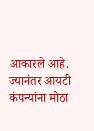आकारले आहे. ज्यानंतर आयटी कंपन्यांना मोठा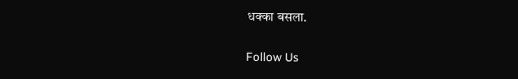धक्का बसला.

Follow Us